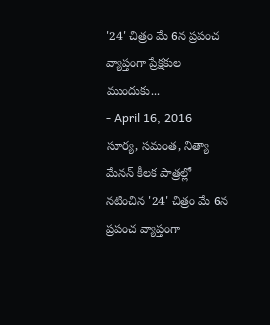'24' చిత్రం మే 6న ప్రపంచ వ్యాప్తంగా ప్రేక్షకుల ముందుకు...
- April 16, 2016
సూర్య, సమంత, నిత్యా మేనన్ కీలక పాత్రల్లో నటించిన '24' చిత్రం మే 6న ప్రపంచ వ్యాప్తంగా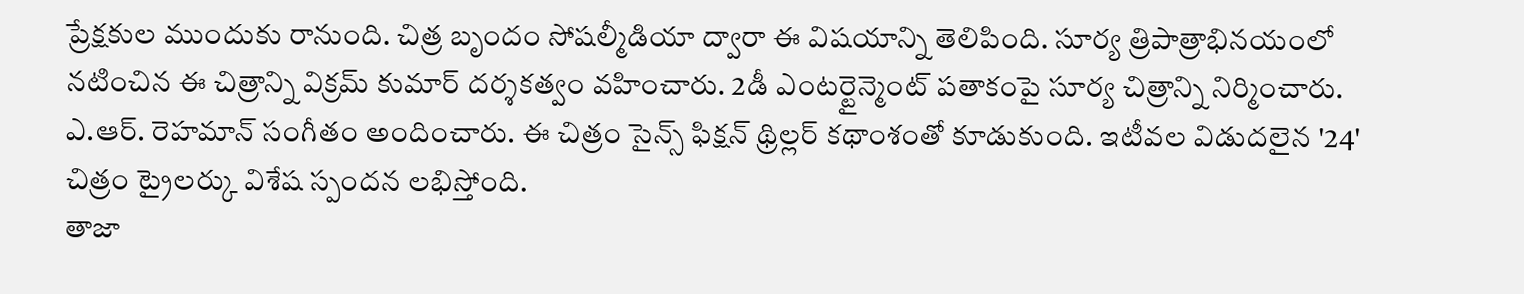ప్రేక్షకుల ముందుకు రానుంది. చిత్ర బృందం సోషల్మీడియా ద్వారా ఈ విషయాన్ని తెలిపింది. సూర్య త్రిపాత్రాభినయంలో నటించిన ఈ చిత్రాన్ని విక్రమ్ కుమార్ దర్శకత్వం వహించారు. 2డీ ఎంటర్టైన్మెంట్ పతాకంపై సూర్య చిత్రాన్ని నిర్మించారు. ఎ.ఆర్. రెహమాన్ సంగీతం అందించారు. ఈ చిత్రం సైన్స్ ఫిక్షన్ థ్రిల్లర్ కథాంశంతో కూడుకుంది. ఇటీవల విడుదలైన '24' చిత్రం ట్రైలర్కు విశేష స్పందన లభిస్తోంది.
తాజా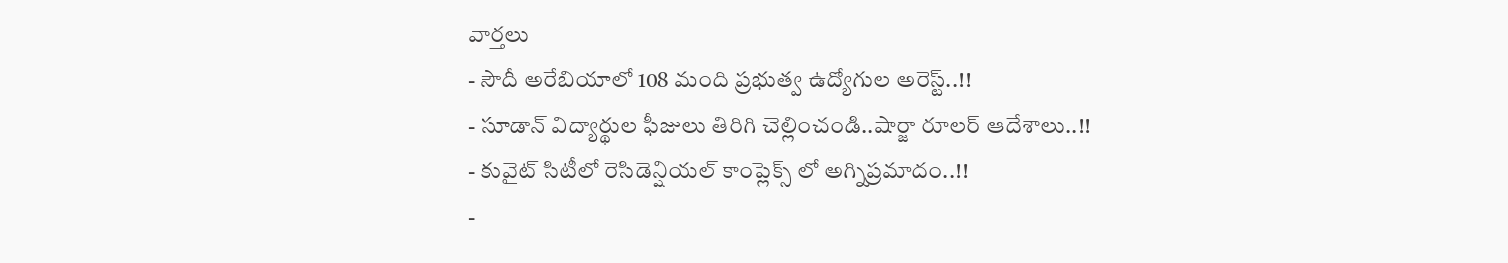వార్తలు
- సౌదీ అరేబియాలో 108 మంది ప్రభుత్వ ఉద్యోగుల అరెస్ట్..!!
- సూడాన్ విద్యార్థుల ఫీజులు తిరిగి చెల్లించండి..షార్జా రూలర్ ఆదేశాలు..!!
- కువైట్ సిటీలో రెసిడెన్షియల్ కాంప్లెక్స్ లో అగ్నిప్రమాదం..!!
-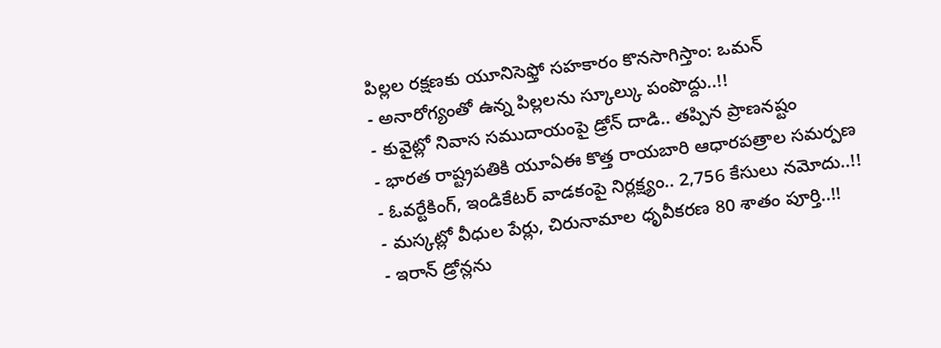పిల్లల రక్షణకు యూనిసెఫ్తో సహకారం కొనసాగిస్తాం: ఒమన్
- అనారోగ్యంతో ఉన్న పిల్లలను స్కూల్కు పంపొద్దు..!!
- కువైట్లో నివాస సముదాయంపై డ్రోన్ దాడి.. తప్పిన ప్రాణనష్టం
- భారత రాష్ట్రపతికి యూఏఈ కొత్త రాయబారి ఆధారపత్రాల సమర్పణ
- ఓవర్టేకింగ్, ఇండికేటర్ వాడకంపై నిర్లక్ష్యం.. 2,756 కేసులు నమోదు..!!
- మస్కట్లో వీధుల పేర్లు, చిరునామాల ధృవీకరణ 80 శాతం పూర్తి..!!
- ఇరాన్ డ్రోన్లను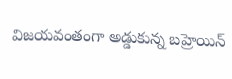విజయవంతంగా అడ్డుకున్న బహ్రెయిన్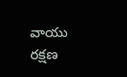వాయు రక్షణ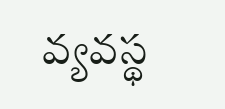వ్యవస్థ